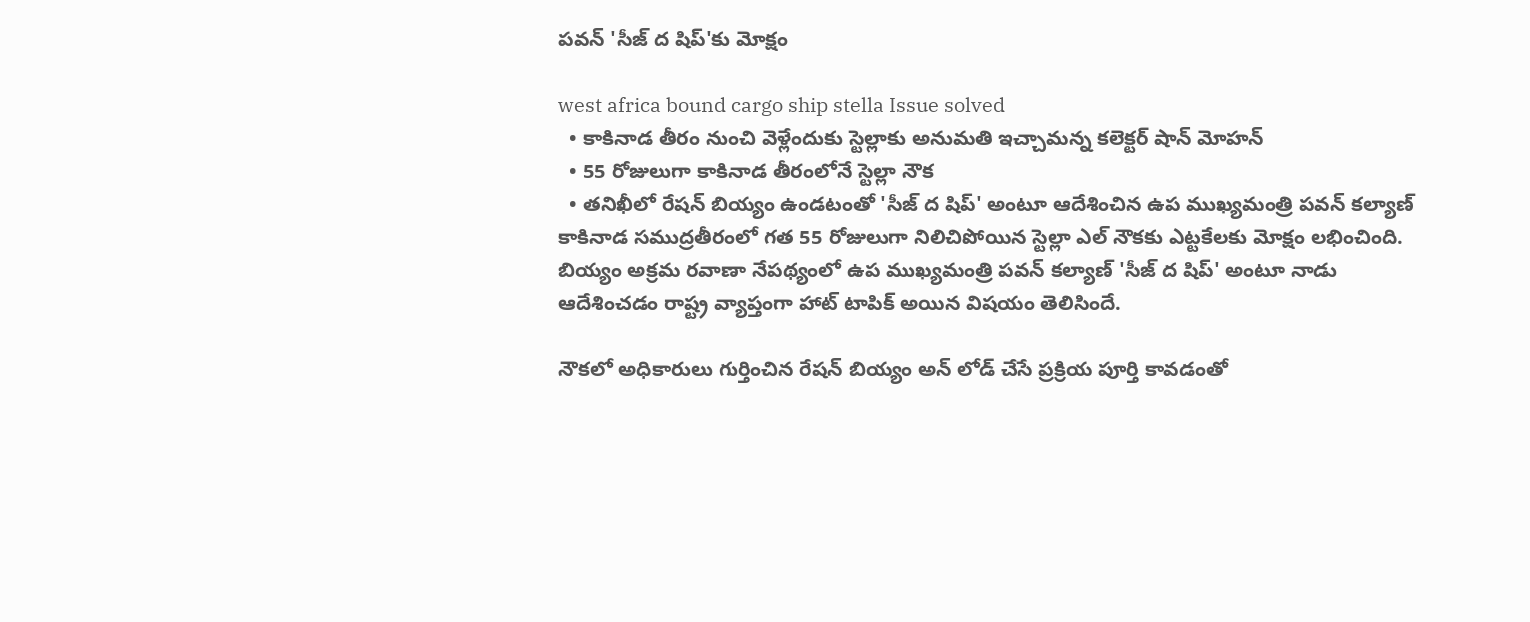పవన్ 'సీజ్ ద షిప్‌'కు మోక్షం

west africa bound cargo ship stella Issue solved
  • కాకినాడ తీరం నుంచి వెళ్లేందుకు స్టెల్లాకు అనుమతి ఇచ్చామన్న కలెక్టర్ షాన్ మోహన్
  • 55 రోజులుగా కాకినాడ తీరంలోనే స్టెల్లా నౌక
  • తనిఖీలో రేషన్ బియ్యం ఉండటంతో 'సీజ్ ద షిప్' అంటూ ఆదేశించిన ఉప ముఖ్యమంత్రి పవన్ కల్యాణ్
కాకినాడ సముద్రతీరంలో గత 55 రోజులుగా నిలిచిపోయిన స్టెల్లా ఎల్ నౌకకు ఎట్టకేలకు మోక్షం లభించింది. బియ్యం అక్రమ రవాణా నేపథ్యంలో ఉప ముఖ్యమంత్రి పవన్ కల్యాణ్ 'సీజ్ ద షిప్' అంటూ నాడు ఆదేశించడం రాష్ట్ర వ్యాప్తంగా హాట్ టాపిక్ అయిన విషయం తెలిసిందే.

నౌకలో అధికారులు గుర్తించిన రేషన్ బియ్యం అన్ లోడ్ చేసే ప్రక్రియ పూర్తి కావడంతో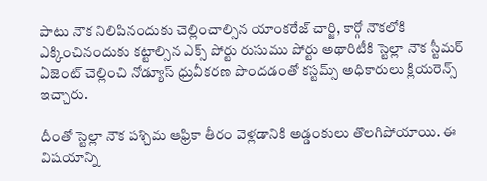పాటు నౌక నిలిపినందుకు చెల్లించాల్సిన యాంకరేజ్ చార్జి, కార్గో నౌకలోకి ఎక్కించినందుకు కట్టాల్సిన ఎక్స్ పోర్టు రుసుము పోర్టు అథారిటీకి స్టెల్లా నౌక స్టీమర్ ఏజెంట్ చెల్లించి నోడ్యూస్ ధ్రువీకరణ పొందడంతో కస్టమ్స్ అధికారులు క్లియరెన్స్ ఇచ్చారు.

దీంతో స్టెల్లా నౌక పశ్చిమ ఆఫ్రికా తీరం వెళ్లడానికి అడ్డంకులు తొలగిపోయాయి. ఈ విషయాన్ని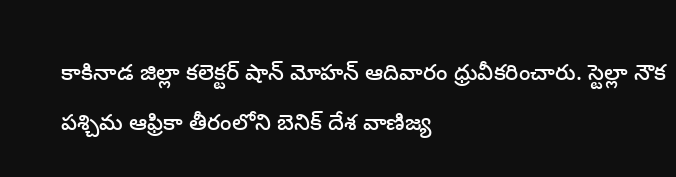కాకినాడ జిల్లా కలెక్టర్ షాన్ మోహన్ ఆదివారం ధ్రువీకరించారు. స్టెల్లా నౌక పశ్చిమ ఆఫ్రికా తీరంలోని బెనిక్ దేశ వాణిజ్య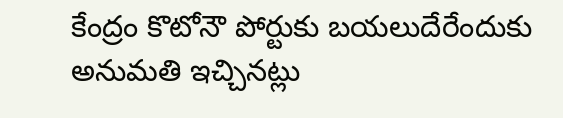కేంద్రం కొటోనౌ పోర్టుకు బయలుదేరేందుకు అనుమతి ఇచ్చినట్లు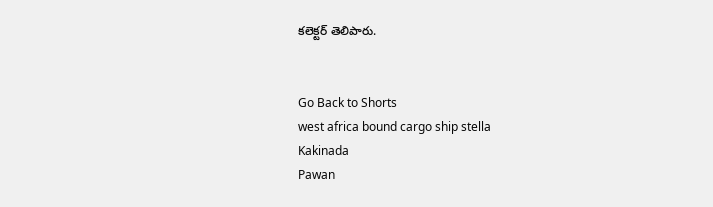కలెక్టర్ తెలిపారు.


Go Back to Shorts
west africa bound cargo ship stella
Kakinada
Pawan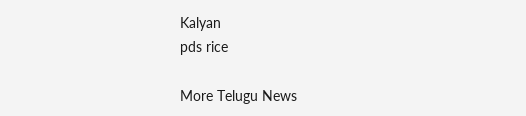Kalyan
pds rice

More Telugu News